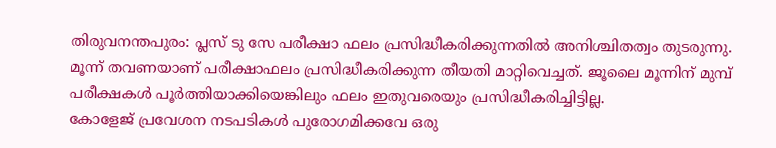തിരുവനന്തപുരം: പ്ലസ് ടു സേ പരീക്ഷാ ഫലം പ്രസിദ്ധീകരിക്കുന്നതിൽ അനിശ്ചിതത്വം തുടരുന്നു. മൂന്ന് തവണയാണ് പരീക്ഷാഫലം പ്രസിദ്ധീകരിക്കുന്ന തീയതി മാറ്റിവെച്ചത്. ജൂലൈ മൂന്നിന് മുമ്പ് പരീക്ഷകൾ പൂർത്തിയാക്കിയെങ്കിലും ഫലം ഇതുവരെയും പ്രസിദ്ധീകരിച്ചിട്ടില്ല.
കോളേജ് പ്രവേശന നടപടികൾ പുരോഗമിക്കവേ ഒരു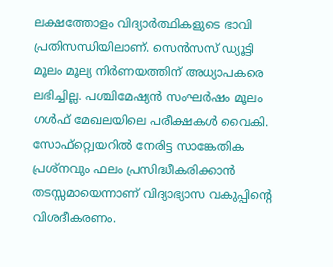ലക്ഷത്തോളം വിദ്യാർത്ഥികളുടെ ഭാവി പ്രതിസന്ധിയിലാണ്. സെൻസസ് ഡ്യൂട്ടി മൂലം മൂല്യ നിർണയത്തിന് അധ്യാപകരെ ലഭിച്ചില്ല. പശ്ചിമേഷ്യൻ സംഘർഷം മൂലം ഗൾഫ് മേഖലയിലെ പരീക്ഷകൾ വൈകി. സോഫ്റ്റ്വെയറിൽ നേരിട്ട സാങ്കേതിക പ്രശ്നവും ഫലം പ്രസിദ്ധീകരിക്കാൻ തടസ്സമായെന്നാണ് വിദ്യാഭ്യാസ വകുപ്പിൻ്റെ വിശദീകരണം.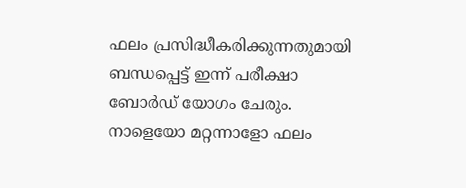ഫലം പ്രസിദ്ധീകരിക്കുന്നതുമായി ബന്ധപ്പെട്ട് ഇന്ന് പരീക്ഷാ ബോർഡ് യോഗം ചേരും. നാളെയോ മറ്റന്നാളോ ഫലം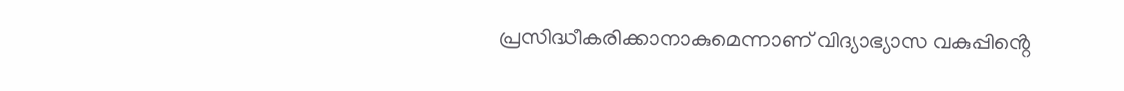പ്രസിദ്ധീകരിക്കാനാകുമെന്നാണ് വിദ്യാഭ്യാസ വകുപ്പിൻ്റെ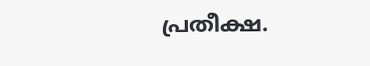പ്രതീക്ഷ.